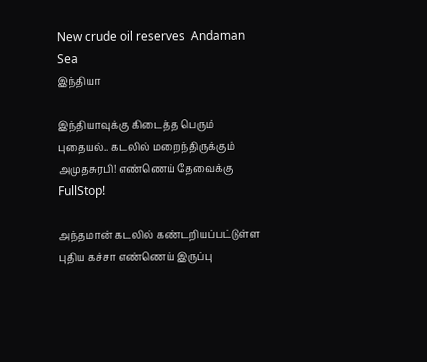New crude oil reserves  Andaman Sea
இந்தியா

இந்தியாவுக்கு கிடைத்த பெரும் புதையல்.. கடலில் மறைந்திருக்கும் அமுதசுரபி! எண்ணெய் தேவைக்கு FullStop!

அந்தமான் கடலில் கண்டறியப்பட்டுள்ள புதிய கச்சா எண்ணெய் இருப்பு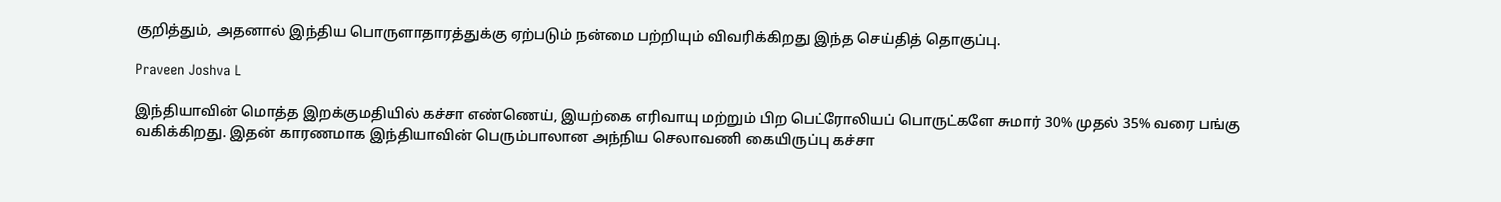குறித்தும், அதனால் இந்திய பொருளாதாரத்துக்கு ஏற்படும் நன்மை பற்றியும் விவரிக்கிறது இந்த செய்தித் தொகுப்பு.

Praveen Joshva L

இந்தியாவின் மொத்த இறக்குமதியில் கச்சா எண்ணெய், இயற்கை எரிவாயு மற்றும் பிற பெட்ரோலியப் பொருட்களே சுமார் 30% முதல் 35% வரை பங்கு வகிக்கிறது. இதன் காரணமாக இந்தியாவின் பெரும்பாலான அந்நிய செலாவணி கையிருப்பு கச்சா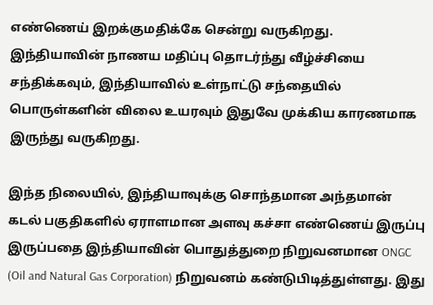எண்ணெய் இறக்குமதிக்கே சென்று வருகிறது. இந்தியாவின் நாணய மதிப்பு தொடர்ந்து வீழ்ச்சியை சந்திக்கவும், இந்தியாவில் உள்நாட்டு சந்தையில் பொருள்களின் விலை உயரவும் இதுவே முக்கிய காரணமாக இருந்து வருகிறது.

இந்த நிலையில், இந்தியாவுக்கு சொந்தமான அந்தமான் கடல் பகுதிகளில் ஏராளமான அளவு கச்சா எண்ணெய் இருப்பு இருப்பதை இந்தியாவின் பொதுத்துறை நிறுவனமான ONGC (Oil and Natural Gas Corporation) நிறுவனம் கண்டுபிடித்துள்ளது. இது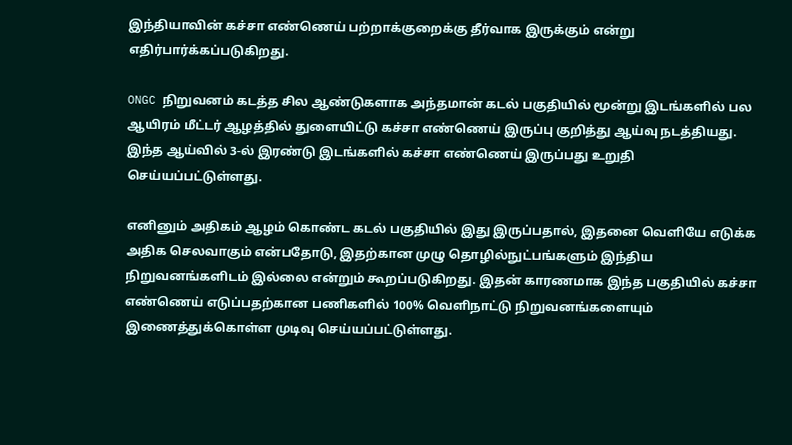இந்தியாவின் கச்சா எண்ணெய் பற்றாக்குறைக்கு தீர்வாக இருக்கும் என்று எதிர்பார்க்கப்படுகிறது.

ONGC நிறுவனம் கடத்த சில ஆண்டுகளாக அந்தமான் கடல் பகுதியில் மூன்று இடங்களில் பல ஆயிரம் மீட்டர் ஆழத்தில் துளையிட்டு கச்சா எண்ணெய் இருப்பு குறித்து ஆய்வு நடத்தியது. இந்த ஆய்வில் 3-ல் இரண்டு இடங்களில் கச்சா எண்ணெய் இருப்பது உறுதி செய்யப்பட்டுள்ளது.

எனினும் அதிகம் ஆழம் கொண்ட கடல் பகுதியில் இது இருப்பதால், இதனை வெளியே எடுக்க அதிக செலவாகும் என்பதோடு, இதற்கான முழு தொழில்நுட்பங்களும் இந்திய நிறுவனங்களிடம் இல்லை என்றும் கூறப்படுகிறது. இதன் காரணமாக இந்த பகுதியில் கச்சா எண்ணெய் எடுப்பதற்கான பணிகளில் 100% வெளிநாட்டு நிறுவனங்களையும் இணைத்துக்கொள்ள முடிவு செய்யப்பட்டுள்ளது.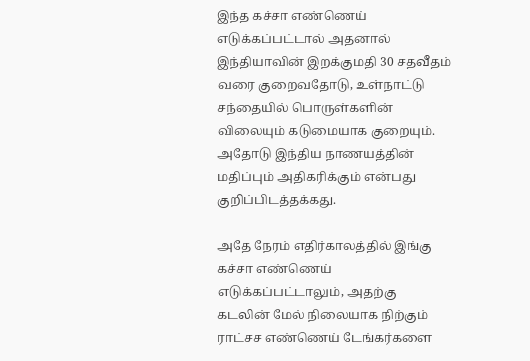இந்த கச்சா எண்ணெய் எடுக்கப்பட்டால் அதனால் இந்தியாவின் இறக்குமதி 30 சதவீதம் வரை குறைவதோடு, உள்நாட்டு சந்தையில் பொருள்களின் விலையும் கடுமையாக குறையும். அதோடு இந்திய நாணயத்தின் மதிப்பும் அதிகரிக்கும் என்பது குறிப்பிடத்தக்கது.

அதே நேரம் எதிர்காலத்தில் இங்கு கச்சா எண்ணெய் எடுக்கப்பட்டாலும், அதற்கு கடலின் மேல் நிலையாக நிற்கும் ராட்சச எண்ணெய் டேங்கர்களை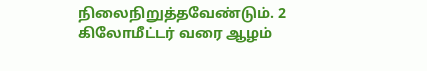நிலைநிறுத்தவேண்டும். 2 கிலோமீட்டர் வரை ஆழம்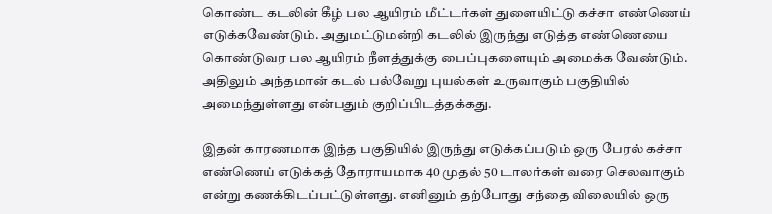கொண்ட கடலின் கீழ் பல ஆயிரம் மீட்டர்கள் துளையிட்டு கச்சா எண்ணெய் எடுக்கவேண்டும். அதுமட்டுமன்றி கடலில் இருந்து எடுத்த எண்ணெயை கொண்டுவர பல ஆயிரம் நீளத்துக்கு பைப்புகளையும் அமைக்க வேண்டும். அதிலும் அந்தமான் கடல் பல்வேறு புயல்கள் உருவாகும் பகுதியில் அமைந்துள்ளது என்பதும் குறிப்பிடத்தக்கது.

இதன் காரணமாக இந்த பகுதியில் இருந்து எடுக்கப்படும் ஒரு பேரல் கச்சா எண்ணெய் எடுக்கத் தோராயமாக 40 முதல் 50 டாலர்கள் வரை செலவாகும் என்று கணக்கிடப்பட்டுள்ளது. எனினும் தற்போது சந்தை விலையில் ஒரு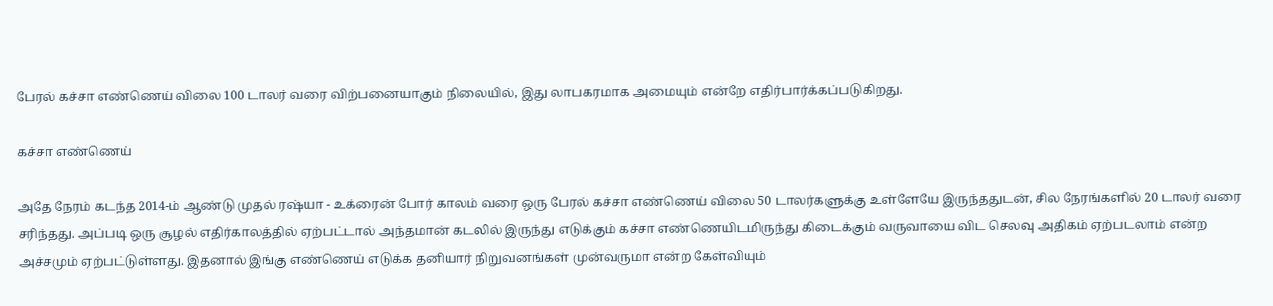பேரல் கச்சா எண்ணெய் விலை 100 டாலர் வரை விற்பனையாகும் நிலையில், இது லாபகரமாக அமையும் என்றே எதிர்பார்க்கப்படுகிறது.

கச்சா எண்ணெய்

அதே நேரம் கடந்த 2014-ம் ஆண்டு முதல் ரஷ்யா - உக்ரைன் போர் காலம் வரை ஒரு பேரல் கச்சா எண்ணெய் விலை 50 டாலர்களுக்கு உள்ளேயே இருந்ததுடன், சில நேரங்களில் 20 டாலர் வரை சரிந்தது. அப்படி ஒரு சூழல் எதிர்காலத்தில் ஏற்பட்டால் அந்தமான் கடலில் இருந்து எடுக்கும் கச்சா எண்ணெயிடமிருந்து கிடைக்கும் வருவாயை விட செலவு அதிகம் ஏற்படலாம் என்ற அச்சமும் ஏற்பட்டுள்ளது. இதனால் இங்கு எண்ணெய் எடுக்க தனியார் நிறுவனங்கள் முன்வருமா என்ற கேள்வியும்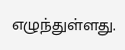எழுந்துள்ளது.